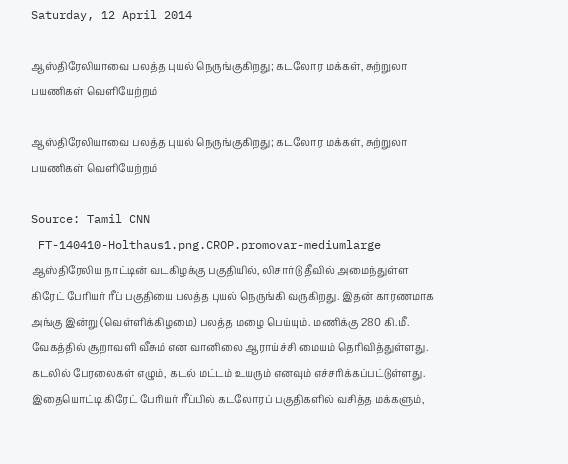Saturday, 12 April 2014

ஆஸ்திரேலியாவை பலத்த புயல் நெருங்குகிறது; கடலோர மக்கள், சுற்றுலா பயணிகள் வெளியேற்றம்

ஆஸ்திரேலியாவை பலத்த புயல் நெருங்குகிறது; கடலோர மக்கள், சுற்றுலா பயணிகள் வெளியேற்றம்

Source: Tamil CNN
 FT-140410-Holthaus1.png.CROP.promovar-mediumlarge
ஆஸ்திரேலிய நாட்டின் வடகிழக்கு பகுதியில், லிசார்டு தீவில் அமைந்துள்ள கிரேட் பேரியர் ரீப் பகுதியை பலத்த புயல் நெருங்கி வருகிறது. இதன் காரணமாக அங்கு இன்று (வெள்ளிக்கிழமை) பலத்த மழை பெய்யும். மணிக்கு 280 கி.மீ. வேகத்தில் சூறாவளி வீசும் என வானிலை ஆராய்ச்சி மையம் தெரிவித்துள்ளது.
கடலில் பேரலைகள் எழும், கடல் மட்டம் உயரும் எனவும் எச்சரிக்கப்பட்டுள்ளது.
இதையொட்டி கிரேட் பேரியர் ரீப்பில் கடலோரப் பகுதிகளில் வசித்த மக்களும்,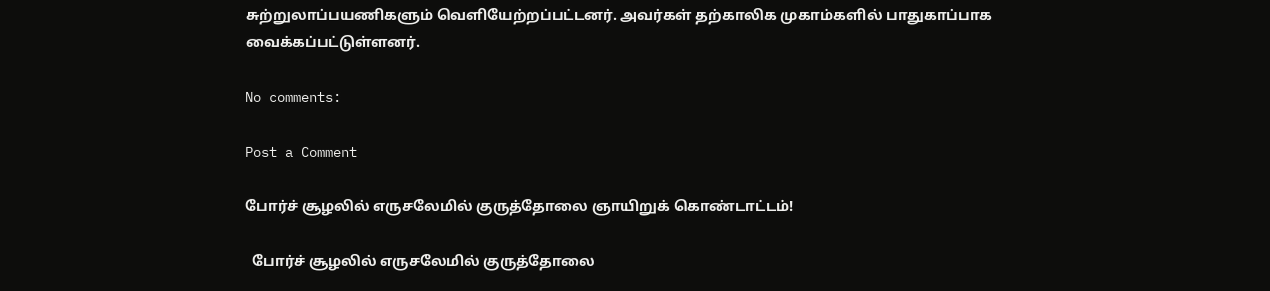சுற்றுலாப்பயணிகளும் வெளியேற்றப்பட்டனர். அவர்கள் தற்காலிக முகாம்களில் பாதுகாப்பாக வைக்கப்பட்டுள்ளனர்.

No comments:

Post a Comment

போர்ச் சூழலில் எருசலேமில் குருத்தோலை ஞாயிறுக் கொண்டாட்டம்!

  போர்ச் சூழலில் எருசலேமில் குருத்தோலை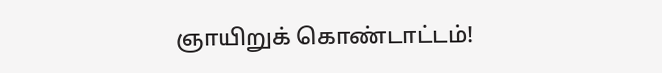ஞாயிறுக் கொண்டாட்டம்!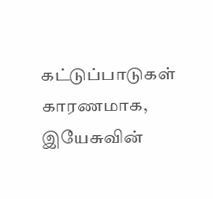கட்டுப்பாடுகள் காரணமாக, இயேசுவின்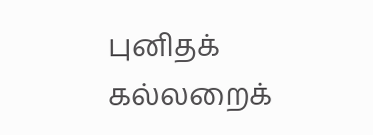புனிதக் கல்லறைக்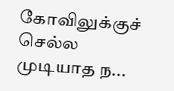கோவிலுக்குச் செல்ல முடியாத ந...